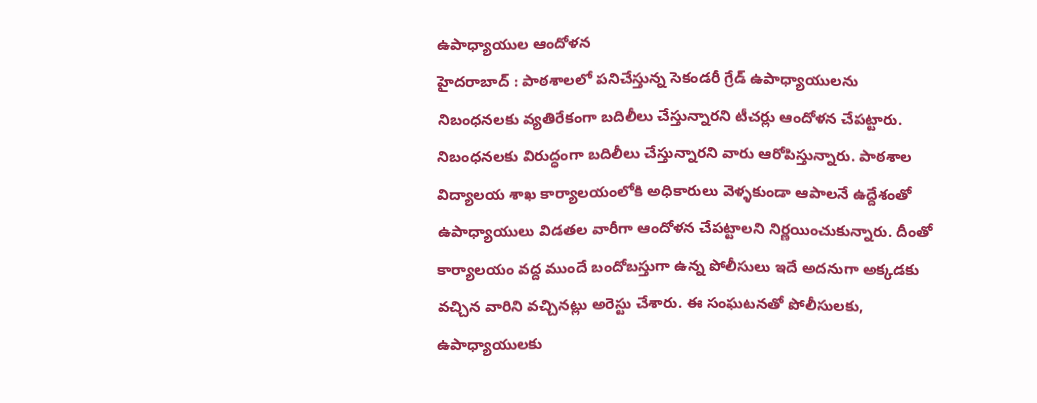ఉపాధ్యాయుల ఆందోళన
హైదరాబాద్ : పాఠశాలలో పనిచేస్తున్న సెకండరీ గ్రేడ్ ఉపాధ్యాయులను నిబంధనలకు వ్యతిరేకంగా బదిలీలు చేస్తున్నారని టీచర్లు ఆందోళన చేపట్టారు. నిబంధనలకు విరుద్ధంగా బదిలీలు చేస్తున్నారని వారు ఆరోపిస్తున్నారు. పాఠశాల విద్యాలయ శాఖ కార్యాలయంలోకి అధికారులు వెళ్ళకుండా ఆపాలనే ఉద్దేశంతో ఉపాధ్యాయులు విడతల వారీగా ఆందోళన చేపట్టాలని నిర్ణయించుకున్నారు. దీంతో కార్యాలయం వద్ద ముందే బందోబస్తుగా ఉన్న పోలీసులు ఇదే అదనుగా అక్కడకు వచ్చిన వారిని వచ్చినట్లు అరెస్టు చేశారు. ఈ సంఘటనతో పోలీసులకు, ఉపాధ్యాయులకు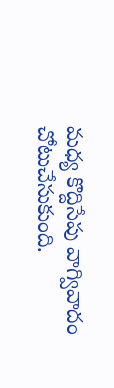మధ్య కొద్దిసేపు వాగ్వివాదం చోటుచేసుకుంది.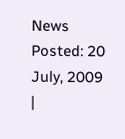News Posted: 20 July, 2009
|